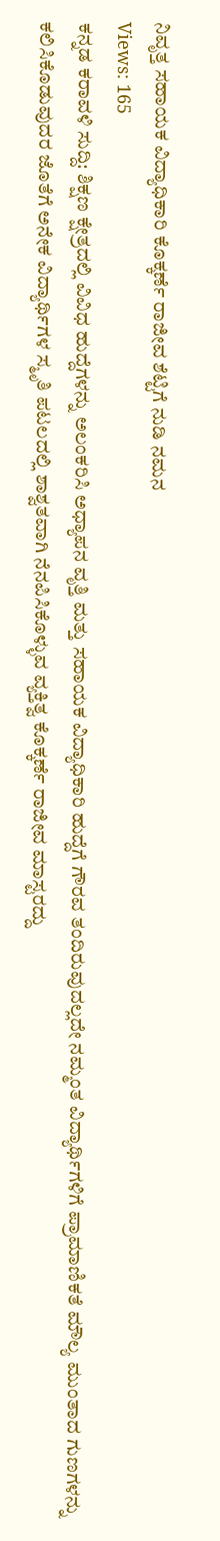ನಿವೃತ್ತ ಸಹಾಯಕ ವಿದ್ಯಾಧಿಕಾರಿ ಕೊಕ್ಕರ್ಣೆ ರಾಜೀವ ಶೆಟ್ಟಿಗೆ ನುಡಿ ನಮನ
Views: 165
ಕನ್ನಡ ಕರಾವಳಿ ಸುದ್ದಿ: ಶಿಕ್ಷಣ ಕ್ಷೇತ್ರದಲ್ಲಿ ವಿವಿಧ ಹುದ್ದೆಗಳನ್ನು ಅಲಂಕರಿಸಿ ಅಧ್ಯಾಪನ ವೃತ್ತಿ ಮತ್ತು ಸಹಾಯಕ ವಿದ್ಯಾಧಿಕಾರಿ ಹುದ್ದೆಗೆ ಗೌರವ ತಂದಿರುವುದಲ್ಲದೇ ನಮ್ಮಂತ ವಿದ್ಯಾರ್ಥಿಗಳಿಗೆ ಪ್ರಾಮಾಣಿಕತೆ ಮೌಲ್ಯ ಮುಂತಾದ ಗುಣಗಳನ್ನು ಕಲಿಸಿಕೊಡುವುದರ ಜೊತೆಗೆ ಅನೇಕ ವಿದ್ಯಾರ್ಥಿಗಳ ಸ್ಮೃತಿ ಪಟಲದಲ್ಲಿ ಶಾಶ್ವತವಾಗಿ ನೆನಪಿಸಿಕೊಳ್ಳುವ ವ್ಯಕ್ತಿತ್ವ ಕೊಕ್ಕರ್ಣೆ ರಾಜೀವ ಮಾಸ್ಟರದ್ದು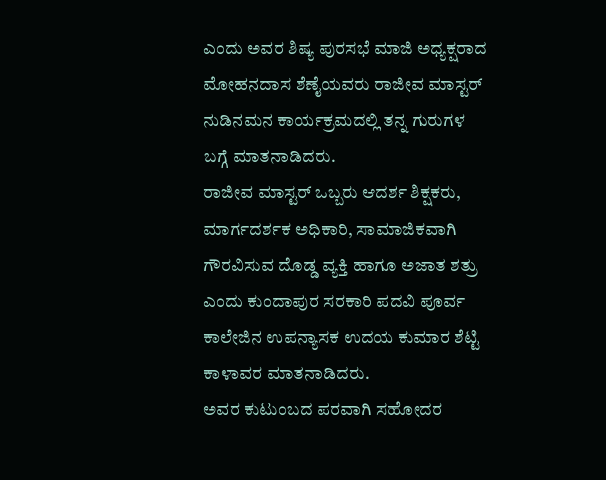ಎಂದು ಅವರ ಶಿಷ್ಯ ಪುರಸಭೆ ಮಾಜಿ ಅಧ್ಯಕ್ಷರಾದ ಮೋಹನದಾಸ ಶೆಣೈಯವರು ರಾಜೀವ ಮಾಸ್ಟರ್ ನುಡಿನಮನ ಕಾರ್ಯಕ್ರಮದಲ್ಲಿ ತನ್ನ ಗುರುಗಳ ಬಗ್ಗೆ ಮಾತನಾಡಿದರು.
ರಾಜೀವ ಮಾಸ್ಟರ್ ಒಬ್ಬರು ಆದರ್ಶ ಶಿಕ್ಷಕರು, ಮಾರ್ಗದರ್ಶಕ ಅಧಿಕಾರಿ, ಸಾಮಾಜಿಕವಾಗಿ ಗೌರವಿಸುವ ದೊಡ್ಡ ವ್ಯಕ್ತಿ ಹಾಗೂ ಅಜಾತ ಶತ್ರು ಎಂದು ಕುಂದಾಪುರ ಸರಕಾರಿ ಪದವಿ ಪೂರ್ವ ಕಾಲೇಜಿನ ಉಪನ್ಯಾಸಕ ಉದಯ ಕುಮಾರ ಶೆಟ್ಟಿ ಕಾಳಾವರ ಮಾತನಾಡಿದರು.
ಅವರ ಕುಟುಂಬದ ಪರವಾಗಿ ಸಹೋದರ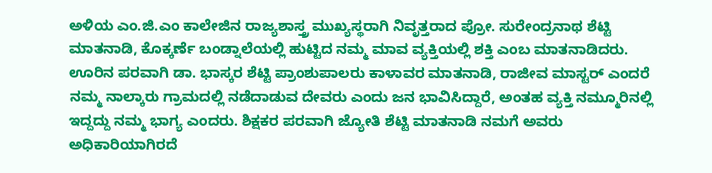ಅಳಿಯ ಎಂ.ಜಿ.ಎಂ ಕಾಲೇಜಿನ ರಾಜ್ಯಶಾಸ್ತ್ರ ಮುಖ್ಯಸ್ಥರಾಗಿ ನಿವೃತ್ತರಾದ ಪ್ರೋ. ಸುರೇಂದ್ರನಾಥ ಶೆಟ್ಟಿ ಮಾತನಾಡಿ, ಕೊಕ್ಕರ್ಣೆ ಬಂಡ್ನಾಲೆಯಲ್ಲಿ ಹುಟ್ಟಿದ ನಮ್ಮ ಮಾವ ವ್ಯಕ್ತಿಯಲ್ಲಿ ಶಕ್ತಿ ಎಂಬ ಮಾತನಾಡಿದರು.
ಊರಿನ ಪರವಾಗಿ ಡಾ. ಭಾಸ್ಕರ ಶೆಟ್ಟಿ ಪ್ರಾಂಶುಪಾಲರು ಕಾಳಾವರ ಮಾತನಾಡಿ, ರಾಜೀವ ಮಾಸ್ಟರ್ ಎಂದರೆ ನಮ್ಮ ನಾಲ್ಕಾರು ಗ್ರಾಮದಲ್ಲಿ ನಡೆದಾಡುವ ದೇವರು ಎಂದು ಜನ ಭಾವಿಸಿದ್ದಾರೆ, ಅಂತಹ ವ್ಯಕ್ತಿ ನಮ್ಮೂರಿನಲ್ಲಿ ಇದ್ದದ್ದು ನಮ್ಮ ಭಾಗ್ಯ ಎಂದರು. ಶಿಕ್ಷಕರ ಪರವಾಗಿ ಜ್ಯೋತಿ ಶೆಟ್ಟಿ ಮಾತನಾಡಿ ನಮಗೆ ಅವರು ಅಧಿಕಾರಿಯಾಗಿರದೆ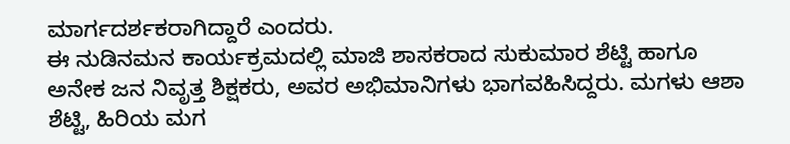ಮಾರ್ಗದರ್ಶಕರಾಗಿದ್ದಾರೆ ಎಂದರು.
ಈ ನುಡಿನಮನ ಕಾರ್ಯಕ್ರಮದಲ್ಲಿ ಮಾಜಿ ಶಾಸಕರಾದ ಸುಕುಮಾರ ಶೆಟ್ಟಿ ಹಾಗೂ ಅನೇಕ ಜನ ನಿವೃತ್ತ ಶಿಕ್ಷಕರು, ಅವರ ಅಭಿಮಾನಿಗಳು ಭಾಗವಹಿಸಿದ್ದರು. ಮಗಳು ಆಶಾ ಶೆಟ್ಟಿ, ಹಿರಿಯ ಮಗ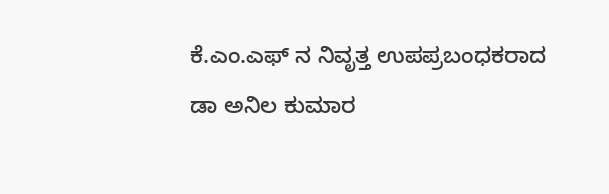ಕೆ.ಎಂ.ಎಫ್ ನ ನಿವೃತ್ತ ಉಪಪ್ರಬಂಧಕರಾದ ಡಾ ಅನಿಲ ಕುಮಾರ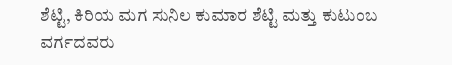ಶೆಟ್ಟಿ, ಕಿರಿಯ ಮಗ ಸುನಿಲ ಕುಮಾರ ಶೆಟ್ಟಿ ಮತ್ತು ಕುಟುಂಬ ವರ್ಗದವರು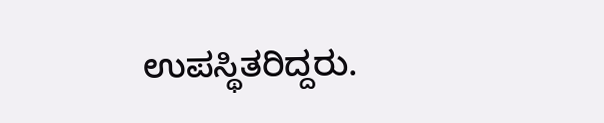ಉಪಸ್ಥಿತರಿದ್ದರು.